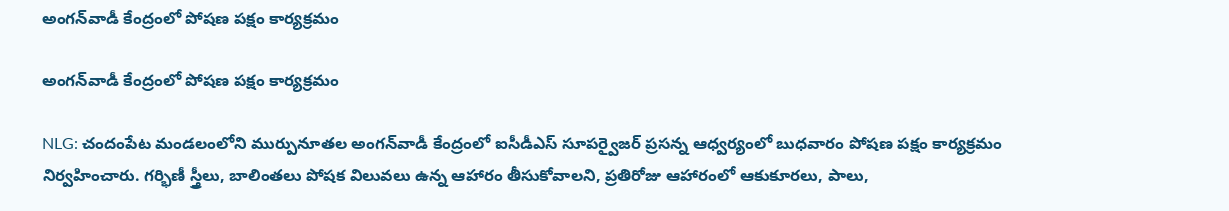అంగన్‌వాడీ కేంద్రంలో పోషణ పక్షం కార్యక్రమం

అంగన్‌వాడీ కేంద్రంలో పోషణ పక్షం కార్యక్రమం

NLG: చందంపేట మండలంలోని ముర్పునూతల అంగన్‌వాడీ కేంద్రంలో ఐసీడీఎస్ సూపర్వైజర్ ప్రసన్న ఆధ్వర్యంలో బుధవారం పోషణ పక్షం కార్యక్రమం నిర్వహించారు. గర్భిణీ స్త్రీలు, బాలింతలు పోషక విలువలు ఉన్న ఆహారం తీసుకోవాలని, ప్రతిరోజు ఆహారంలో ఆకుకూరలు, పాలు,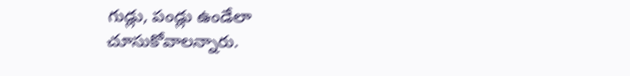గుడ్లు, పండ్లు ఉండేలా చూసుకోవాలన్నారు.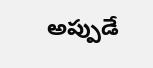అప్పుడే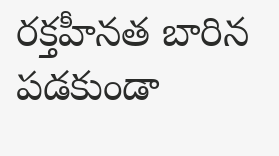రక్తహీనత బారిన పడకుండా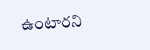ఉంటారని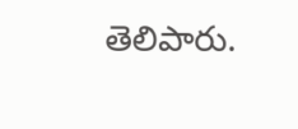తెలిపారు.